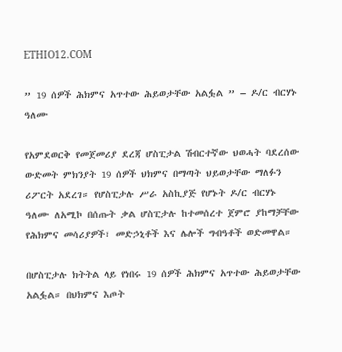ETHIO12.COM

” 19 ሰዎች ሕክምና አጥተው ሕይወታቸው አልፏል ” – ዶ/ር ብርሃኑ ዓለሙ

የአምደወርቅ የመጀመሪያ ደረጃ ሆስፒታል ሽብርተኛው ህወሓት ባደረሰው ውድመት ምክንያት 19 ሰዎች ህክምና በማጣት ህይወታቸው ማለፉን ሪፖርት አደረገ። የሆስፒታሉ ሥራ አስኪያጅ የሆኑት ዶ/ር ብርሃኑ ዓለሙ ለአሚኮ በሰጡት ቃል ሆስፒታሉ ከተመሰረተ ጀምሮ ያከማቻቸው የሕክምና መሳሪያዎች፣ መድኃኒቶች እና ሌሎች ግብዓቶች ወድመዋል።

በሆስፒታሉ ክትትል ላይ የነበሩ 19 ሰዎች ሕክምና አጥተው ሕይወታቸው አልፏል። በህክምና እጦት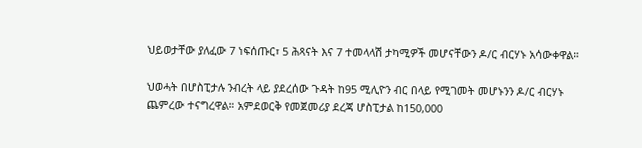ህይወታቸው ያለፈው 7 ነፍሰጡር፣ 5 ሕጻናት እና 7 ተመላላሽ ታካሚዎች መሆናቸውን ዶ/ር ብርሃኑ አሳውቀዋል።

ህወሓት በሆስፒታሉ ንብረት ላይ ያደረሰው ጉዳት ከ95 ሚሊዮን ብር በላይ የሚገመት መሆኑንን ዶ/ር ብርሃኑ ጨምረው ተናግረዋል። አምደወርቅ የመጀመሪያ ደረጃ ሆስፒታል ከ150,000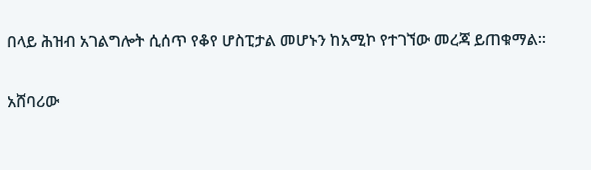በላይ ሕዝብ አገልግሎት ሲሰጥ የቆየ ሆስፒታል መሆኑን ከአሚኮ የተገኘው መረጃ ይጠቁማል።

አሸባሪው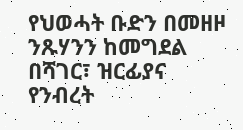የህወሓት ቡድን በመዘዞ ንጹሃንን ከመግደል በሻገር፣ ዝርፊያና የንብረት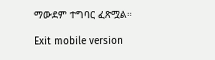ማውደም ተግባር ፈጽሟል።

Exit mobile version